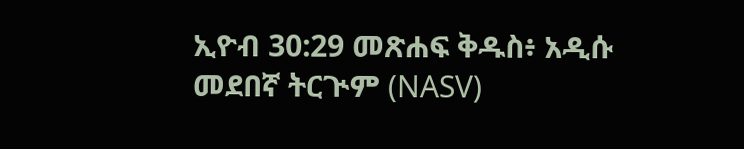ኢዮብ 30:29 መጽሐፍ ቅዱስ፥ አዲሱ መደበኛ ትርጒም (NASV)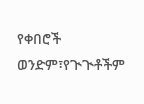የቀበሮች ወንድም፣የጒጒቶችም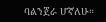ባልንጀራ ሆኛለሁ።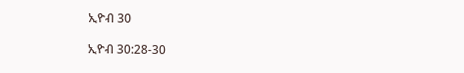ኢዮብ 30

ኢዮብ 30:28-30